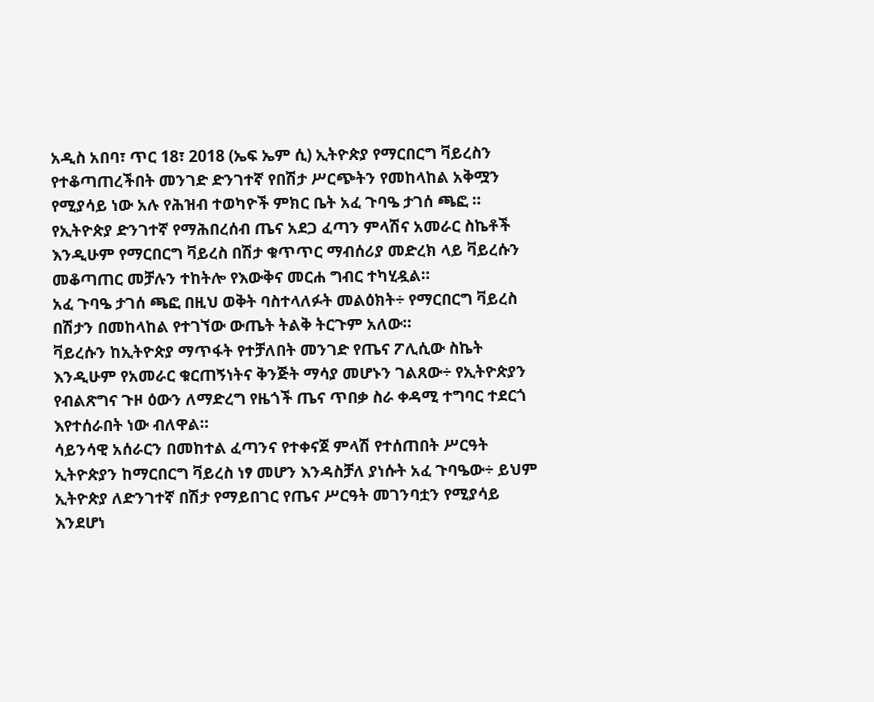አዲስ አበባ፣ ጥር 18፣ 2018 (ኤፍ ኤም ሲ) ኢትዮጵያ የማርበርግ ቫይረስን የተቆጣጠረችበት መንገድ ድንገተኛ የበሽታ ሥርጭትን የመከላከል አቅሟን የሚያሳይ ነው አሉ የሕዝብ ተወካዮች ምክር ቤት አፈ ጉባዔ ታገሰ ጫፎ ።
የኢትዮጵያ ድንገተኛ የማሕበረሰብ ጤና አደጋ ፈጣን ምላሽና አመራር ስኬቶች እንዲሁም የማርበርግ ቫይረስ በሽታ ቁጥጥር ማብሰሪያ መድረክ ላይ ቫይረሱን መቆጣጠር መቻሉን ተከትሎ የእውቅና መርሐ ግብር ተካሂዷል።
አፈ ጉባዔ ታገሰ ጫፎ በዚህ ወቅት ባስተላለፉት መልዕክት÷ የማርበርግ ቫይረስ በሽታን በመከላከል የተገኘው ውጤት ትልቅ ትርጉም አለው።
ቫይረሱን ከኢትዮጵያ ማጥፋት የተቻለበት መንገድ የጤና ፖሊሲው ስኬት እንዲሁም የአመራር ቁርጠኝነትና ቅንጅት ማሳያ መሆኑን ገልጸው÷ የኢትዮጵያን የብልጽግና ጉዞ ዕውን ለማድረግ የዜጎች ጤና ጥበቃ ስራ ቀዳሚ ተግባር ተደርጎ እየተሰራበት ነው ብለዋል።
ሳይንሳዊ አሰራርን በመከተል ፈጣንና የተቀናጀ ምላሽ የተሰጠበት ሥርዓት ኢትዮጵያን ከማርበርግ ቫይረስ ነፃ መሆን እንዳስቻለ ያነሱት አፈ ጉባዔው÷ ይህም ኢትዮጵያ ለድንገተኛ በሽታ የማይበገር የጤና ሥርዓት መገንባቷን የሚያሳይ እንደሆነ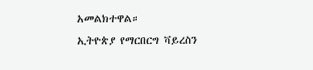አመልክተዋል።
ኢትዮጵያ የማርበርግ ቫይረስን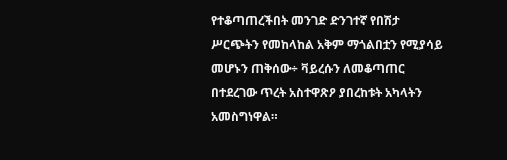የተቆጣጠረችበት መንገድ ድንገተኛ የበሽታ ሥርጭትን የመከላከል አቅም ማጎልበቷን የሚያሳይ መሆኑን ጠቅሰው÷ ቫይረሱን ለመቆጣጠር በተደረገው ጥረት አስተዋጽዖ ያበረከቱት አካላትን አመስግነዋል።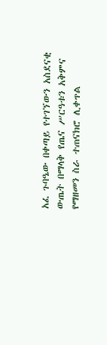አፈ ጉባዔው በቀጣይ የተገኘውን አስደናቂ ውጤት በማላቅ የጤና ሥርዓቱን አቅምና የማዘመን ስራ ተጠናክሮ ሊቀጥል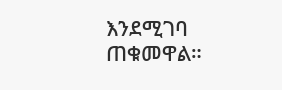እንደሚገባ ጠቁመዋል።